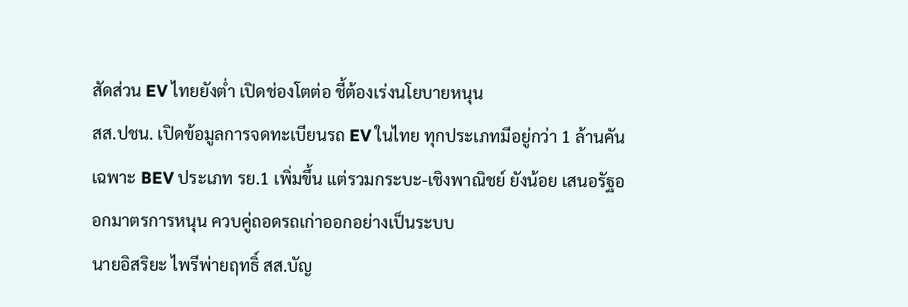สัดส่วน EV ไทยยังต่ำ เปิดช่องโตต่อ ชี้ต้องเร่งนโยบายหนุน
สส.ปชน. เปิดข้อมูลการจดทะเบียนรถ EV ในไทย ทุกประเภทมีอยู่กว่า 1 ล้านคัน เฉพาะ BEV ประเภท รย.1 เพิ่มขึ้น แต่รวมกระบะ-เชิงพาณิชย์ ยังน้อย เสนอรัฐออกมาตรการหนุน ควบคู่ถอดรถเก่าออกอย่างเป็นระบบ
นายอิสริยะ ไพรีพ่ายฤทธิ์ สส.บัญ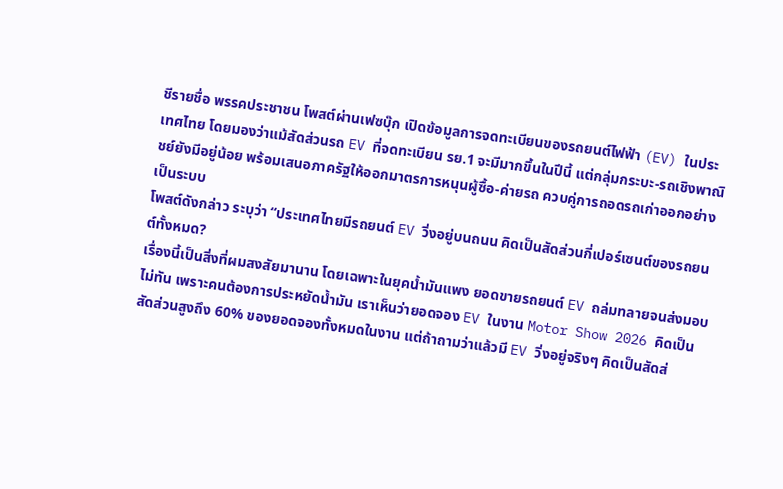ชีรายชื่อ พรรคประชาชน โพสต์ผ่านเฟซบุ๊ก เปิดข้อมูลการจดทะเบียนของรถยนต์ไฟฟ้า (EV) ในประเทศไทย โดยมองว่าแม้สัดส่วนรถ EV ที่จดทะเบียน รย.1 จะมีมากขึ้นในปีนี้ แต่กลุ่มกระบะ-รถเชิงพาณิชย์ยังมีอยู่น้อย พร้อมเสนอภาครัฐให้ออกมาตรการหนุนผู้ซื้อ-ค่ายรถ ควบคู่การถอดรถเก่าออกอย่างเป็นระบบ
โพสต์ดังกล่าว ระบุว่า “ประเทศไทยมีรถยนต์ EV วิ่งอยู่บนถนน คิดเป็นสัดส่วนกี่เปอร์เซนต์ของรถยนต์ทั้งหมด?
เรื่องนี้เป็นสิ่งที่ผมสงสัยมานาน โดยเฉพาะในยุคน้ำมันแพง ยอดขายรถยนต์ EV ถล่มทลายจนส่งมอบไม่ทัน เพราะคนต้องการประหยัดน้ำมัน เราเห็นว่ายอดจอง EV ในงาน Motor Show 2026 คิดเป็นสัดส่วนสูงถึง 60% ของยอดจองทั้งหมดในงาน แต่ถ้าถามว่าแล้วมี EV วิ่งอยู่จริงๆ คิดเป็นสัดส่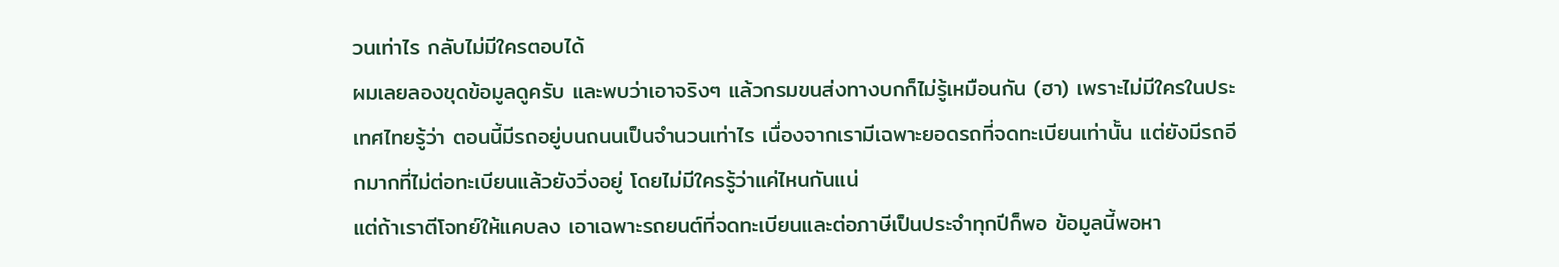วนเท่าไร กลับไม่มีใครตอบได้
ผมเลยลองขุดข้อมูลดูครับ และพบว่าเอาจริงๆ แล้วกรมขนส่งทางบกก็ไม่รู้เหมือนกัน (ฮา) เพราะไม่มีใครในประเทศไทยรู้ว่า ตอนนี้มีรถอยู่บนถนนเป็นจำนวนเท่าไร เนื่องจากเรามีเฉพาะยอดรถที่จดทะเบียนเท่านั้น แต่ยังมีรถอีกมากที่ไม่ต่อทะเบียนแล้วยังวิ่งอยู่ โดยไม่มีใครรู้ว่าแค่ไหนกันแน่
แต่ถ้าเราตีโจทย์ให้แคบลง เอาเฉพาะรถยนต์ที่จดทะเบียนและต่อภาษีเป็นประจำทุกปีก็พอ ข้อมูลนี้พอหา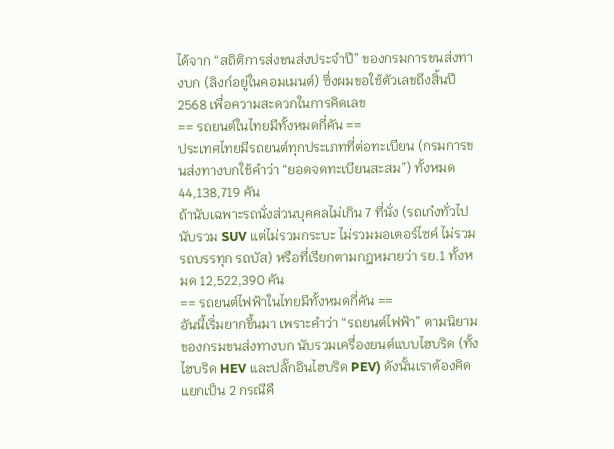ได้จาก “สถิติการส่งขนส่งประจำปี” ของกรมการขนส่งทางบก (ลิงก์อยู่ในคอมเมนต์) ซึ่งผมขอใช้ตัวเลขถึงสิ้นปี 2568 เพื่อความสะดวกในการคิดเลข
== รถยนต์ในไทยมีทั้งหมดกี่คัน ==
ประเทศไทยมีรถยนต์ทุกประเภทที่ต่อทะเบียน (กรมการขนส่งทางบกใช้คำว่า “ยอดจดทะเบียนสะสม”) ทั้งหมด 44,138,719 คัน
ถ้านับเฉพาะรถนั่งส่วนบุคคลไม่เกิน 7 ที่นั่ง (รถเก๋งทั่วไป นับรวม SUV แต่ไม่รวมกระบะ ไม่รวมมอเตอร์ไซค์ ไม่รวมรถบรรทุก รถบัส) หรือที่เรียกตามกฎหมายว่า รย.1 ทั้งหมด 12,522,390 คัน
== รถยนต์ไฟฟ้าในไทยมีทั้งหมดกี่คัน ==
อันนี้เริ่มยากขึ้นมา เพราะคำว่า “รถยนต์ไฟฟ้า” ตามนิยามของกรมขนส่งทางบก นับรวมเครื่องยนต์แบบไฮบริด (ทั้งไฮบริด HEV และปลั๊กอินไฮบริด PEV) ดังนั้นเราต้องคิดแยกเป็น 2 กรณีคื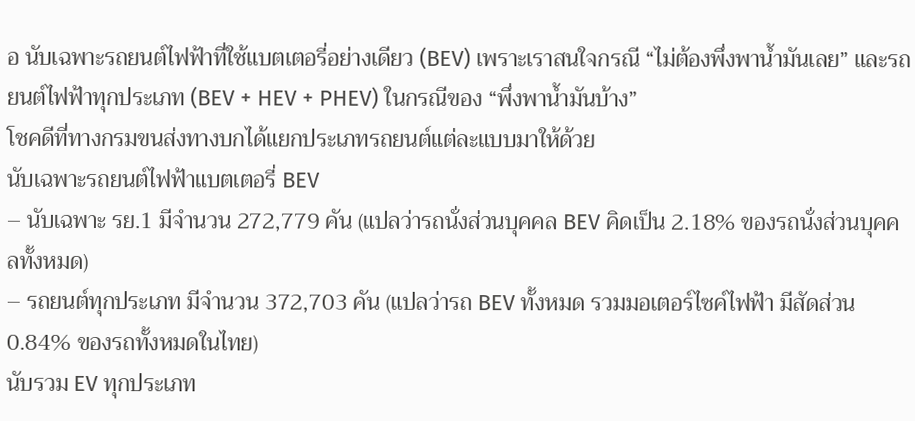อ นับเฉพาะรถยนต์ไฟฟ้าที่ใช้แบตเตอรี่อย่างเดียว (BEV) เพราะเราสนใจกรณี “ไม่ต้องพึ่งพาน้ำมันเลย” และรถยนต์ไฟฟ้าทุกประเภท (BEV + HEV + PHEV) ในกรณีของ “พึ่งพาน้ำมันบ้าง”
โชคดีที่ทางกรมขนส่งทางบกได้แยกประเภทรถยนต์แต่ละแบบมาให้ด้วย
นับเฉพาะรถยนต์ไฟฟ้าแบตเตอรี่ BEV
– นับเฉพาะ รย.1 มีจำนวน 272,779 คัน (แปลว่ารถนั่งส่วนบุคคล BEV คิดเป็น 2.18% ของรถนั่งส่วนบุคคลทั้งหมด)
– รถยนต์ทุกประเภท มีจำนวน 372,703 คัน (แปลว่ารถ BEV ทั้งหมด รวมมอเตอร์ไซค์ไฟฟ้า มีสัดส่วน 0.84% ของรถทั้งหมดในไทย)
นับรวม EV ทุกประเภท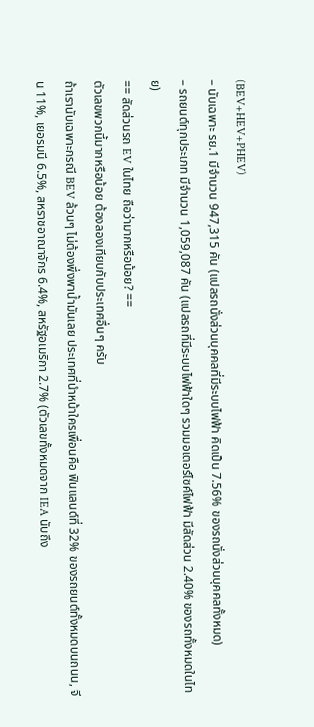(BEV+HEV+PHEV)
– นับเฉพาะ รย.1 มีจำนวน 947,315 คัน (แปลรถนั่งส่วนบุคคลที่มีระบบไฟฟ้า คิดเป็น 7.56% ของรถนั่งส่วนบุคคลทั้งหมด)
– รถยนต์ทุกประเภท มีจำนวน 1,059,087 คัน (แปลรถที่มีระบบไฟฟ้าใดๆ รวมมอเตอร์ไซค์ไฟฟ้า มีสัดส่วน 2.40% ของรถทั้งหมดในไทย)
== สัดส่วนรถ EV ในไทย ถือว่ามากหรือน้อย? ==
ตัวเลขพวกนี้มากหรือน้อย ต้องลองเทียบกับประเทศอื่นๆ ครับ
ถ้าเรานับเฉพาะกรณี BEV ล้วนๆ ไม่ต้องพึ่งพาน้ำมันเลย ประเทศที่นำหน้าใครเพื่อนคือ ฟินแลนด์ที่ 32% ของรถยนต์ทั้งหมดบนถนน, จีน 11%, เยอรมนี 6.5%, สหราชอาณาจักร 6.4%, สหรัฐอเมริกา 2.7% (ตัวเลขทั้งหมดจาก IEA นับถึง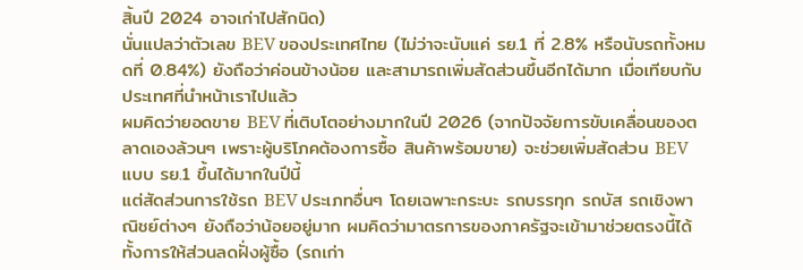สิ้นปี 2024 อาจเก่าไปสักนิด)
นั่นแปลว่าตัวเลข BEV ของประเทศไทย (ไม่ว่าจะนับแค่ รย.1 ที่ 2.8% หรือนับรถทั้งหมดที่ 0.84%) ยังถือว่าค่อนข้างน้อย และสามารถเพิ่มสัดส่วนขึ้นอีกได้มาก เมื่อเทียบกับประเทศที่นำหน้าเราไปแล้ว
ผมคิดว่ายอดขาย BEV ที่เติบโตอย่างมากในปี 2026 (จากปัจจัยการขับเคลื่อนของตลาดเองล้วนๆ เพราะผู้บริโภคต้องการซื้อ สินค้าพร้อมขาย) จะช่วยเพิ่มสัดส่วน BEV แบบ รย.1 ขึ้นได้มากในปีนี้
แต่สัดส่วนการใช้รถ BEV ประเภทอื่นๆ โดยเฉพาะกระบะ รถบรรทุก รถบัส รถเชิงพาณิชย์ต่างๆ ยังถือว่าน้อยอยู่มาก ผมคิดว่ามาตรการของภาครัฐจะเข้ามาช่วยตรงนี้ได้ ทั้งการให้ส่วนลดฝั่งผู้ซื้อ (รถเก่า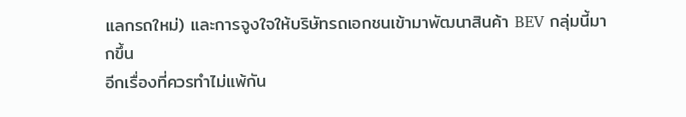แลกรถใหม่) และการจูงใจให้บริษัทรถเอกชนเข้ามาพัฒนาสินค้า BEV กลุ่มนี้มากขึ้น
อีกเรื่องที่ควรทำไม่แพ้กัน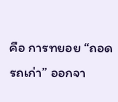คือ การทยอย “ถอดรถเก่า” ออกจา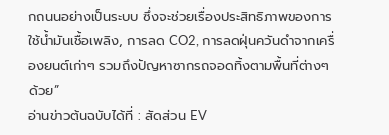กถนนอย่างเป็นระบบ ซึ่งจะช่วยเรื่องประสิทธิภาพของการใช้น้ำมันเชื้อเพลิง, การลด CO2, การลดฝุ่นควันดำจากเครื่องยนต์เก่าๆ รวมถึงปัญหาซากรถจอดทิ้งตามพื้นที่ต่างๆ ด้วย”
อ่านข่าวต้นฉบับได้ที่ : สัดส่วน EV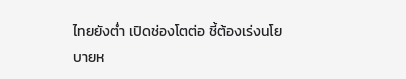ไทยยังต่ำ เปิดช่องโตต่อ ชี้ต้องเร่งนโยบายห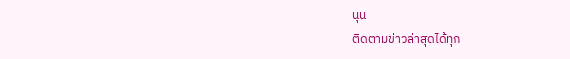นุน
ติดตามข่าวล่าสุดได้ทุก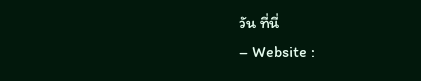วัน ที่นี่
– Website :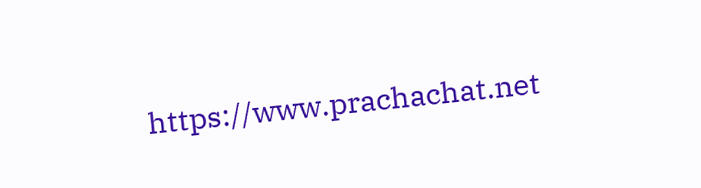https://www.prachachat.net